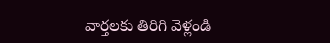వార్తలకు తిరిగి వెళ్లండి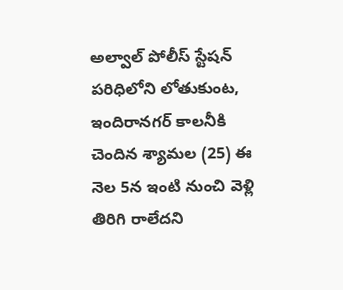అల్వాల్ పోలీస్ స్టేషన్ పరిధిలోని లోతుకుంట, ఇందిరానగర్ కాలనీకి చెందిన శ్యామల (25) ఈ నెల 5న ఇంటి నుంచి వెళ్లి తిరిగి రాలేదని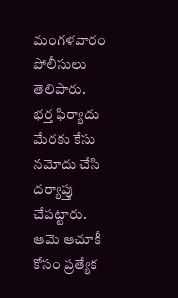మంగళవారం పోలీసులు తెలిపారు.
భర్త ఫిర్యాదు మేరకు కేసు నమోదు చేసి దర్యాప్తు చేపట్టారు. ఆమె ఆచూకీ కోసం ప్రత్యేక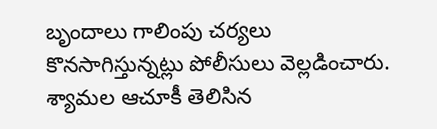బృందాలు గాలింపు చర్యలు కొనసాగిస్తున్నట్లు పోలీసులు వెల్లడించారు. శ్యామల ఆచూకీ తెలిసిన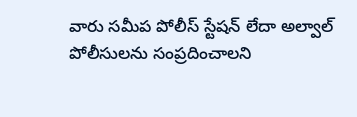వారు సమీప పోలీస్ స్టేషన్ లేదా అల్వాల్ పోలీసులను సంప్రదించాలని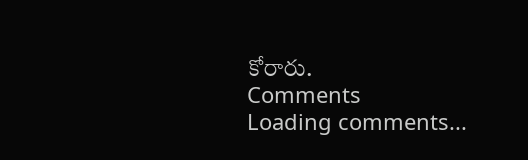కోరారు.
Comments
Loading comments...